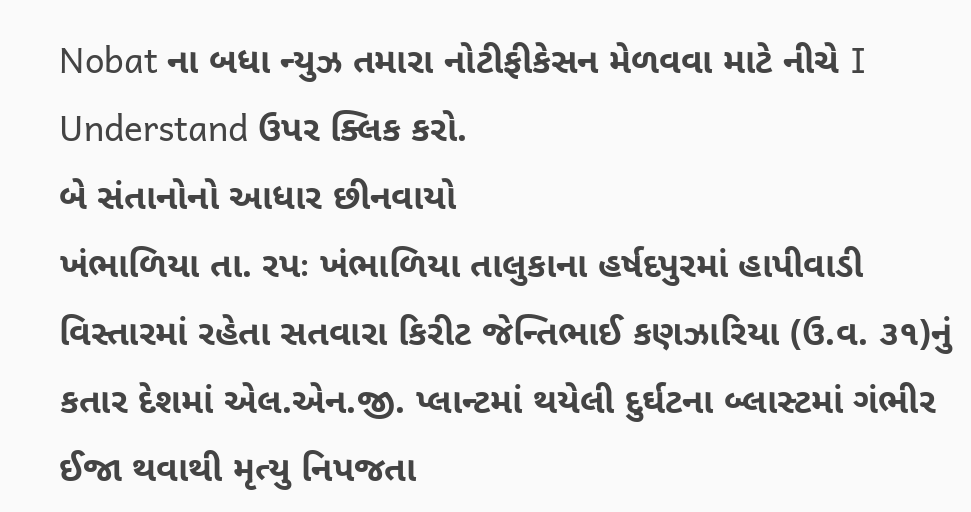Nobat ના બધા ન્યુઝ તમારા નોટીફીકેસન મેળવવા માટે નીચે I Understand ઉપર ક્લિક કરો.
બે સંતાનોનો આધાર છીનવાયો
ખંભાળિયા તા. રપઃ ખંભાળિયા તાલુકાના હર્ષદપુરમાં હાપીવાડી વિસ્તારમાં રહેતા સતવારા કિરીટ જેન્તિભાઈ કણઝારિયા (ઉ.વ. ૩૧)નું કતાર દેશમાં એલ.એન.જી. પ્લાન્ટમાં થયેલી દુર્ઘટના બ્લાસ્ટમાં ગંભીર ઈજા થવાથી મૃત્યુ નિપજતા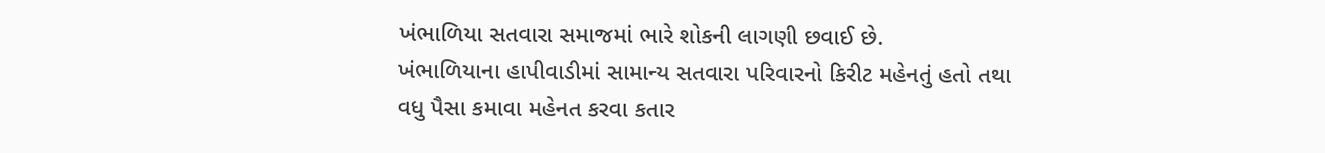ખંભાળિયા સતવારા સમાજમાં ભારે શોકની લાગણી છવાઈ છે.
ખંભાળિયાના હાપીવાડીમાં સામાન્ય સતવારા પરિવારનો કિરીટ મહેનતું હતો તથા વધુ પૈસા કમાવા મહેનત કરવા કતાર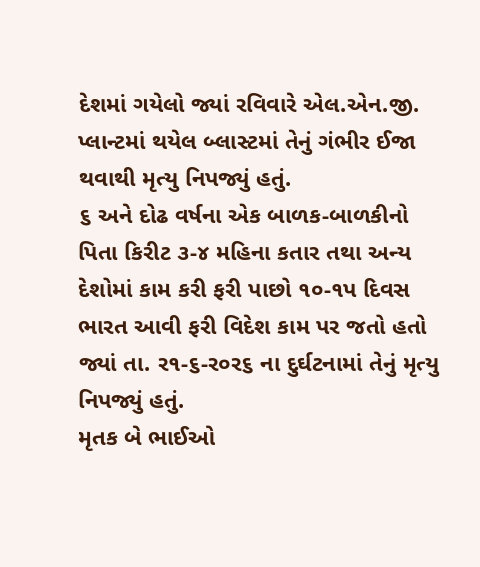દેશમાં ગયેલો જ્યાં રવિવારે એલ.એન.જી. પ્લાન્ટમાં થયેલ બ્લાસ્ટમાં તેનું ગંભીર ઈજા થવાથી મૃત્યુ નિપજ્યું હતું.
૬ અને દોઢ વર્ષના એક બાળક-બાળકીનો પિતા કિરીટ ૩-૪ મહિના કતાર તથા અન્ય દેશોમાં કામ કરી ફરી પાછો ૧૦-૧પ દિવસ ભારત આવી ફરી વિદેશ કામ પર જતો હતો જ્યાં તા. ર૧-૬-ર૦ર૬ ના દુર્ઘટનામાં તેનું મૃત્યુ નિપજ્યું હતું.
મૃતક બે ભાઈઓ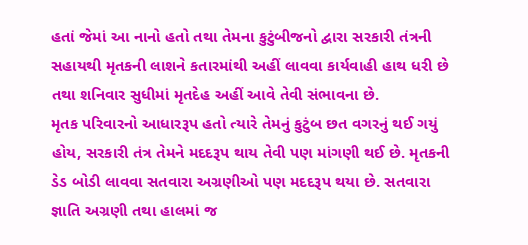હતાં જેમાં આ નાનો હતો તથા તેમના કુટુંબીજનો દ્વારા સરકારી તંત્રની સહાયથી મૃતકની લાશને કતારમાંથી અહીં લાવવા કાર્યવાહી હાથ ધરી છે તથા શનિવાર સુધીમાં મૃતદેહ અહીં આવે તેવી સંભાવના છે.
મૃતક પરિવારનો આધારરૂપ હતો ત્યારે તેમનું કુટુંબ છત વગરનું થઈ ગયું હોય, સરકારી તંત્ર તેમને મદદરૂપ થાય તેવી પણ માંગણી થઈ છે. મૃતકની ડેડ બોડી લાવવા સતવારા અગ્રણીઓ પણ મદદરૂપ થયા છે. સતવારા જ્ઞાતિ અગ્રણી તથા હાલમાં જ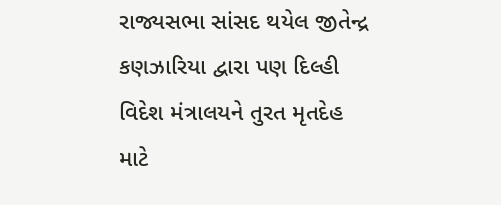રાજ્યસભા સાંસદ થયેલ જીતેન્દ્ર કણઝારિયા દ્વારા પણ દિલ્હી વિદેશ મંત્રાલયને તુરત મૃતદેહ માટે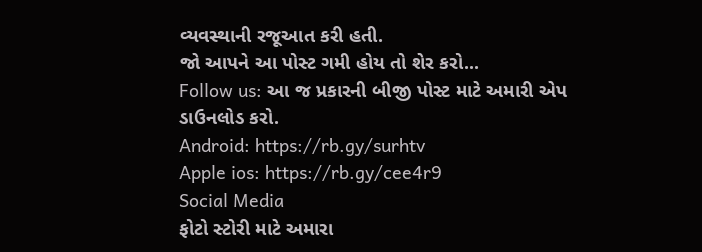વ્યવસ્થાની રજૂઆત કરી હતી.
જો આપને આ પોસ્ટ ગમી હોય તો શેર કરો...
Follow us: આ જ પ્રકારની બીજી પોસ્ટ માટે અમારી એપ ડાઉનલોડ કરો.
Android: https://rb.gy/surhtv
Apple ios: https://rb.gy/cee4r9
Social Media
ફોટો સ્ટોરી માટે અમારા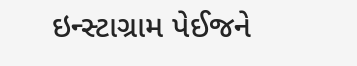ઇન્સ્ટાગ્રામ પેઈજને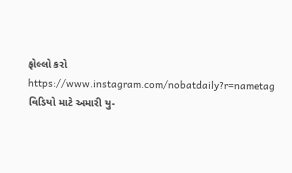ફોલ્લો કરો
https://www.instagram.com/nobatdaily?r=nametag
વિડિયો માટે અમારી યુ-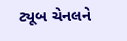ટ્યૂબ ચેનલને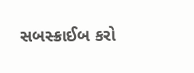સબસ્ક્રાઈબ કરો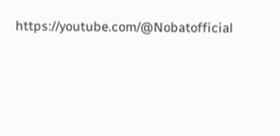https://youtube.com/@Nobatofficial